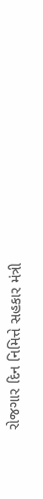રોજગાર દિન નિમિત્તે સહકાર મંત્રી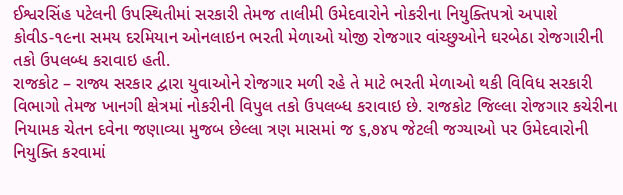ઈશ્વરસિંહ પટેલની ઉપસ્થિતીમાં સરકારી તેમજ તાલીમી ઉમેદવારોને નોકરીના નિયુક્તિપત્રો અપાશે
કોવીડ-૧૯ના સમય દરમિયાન ઓનલાઇન ભરતી મેળાઓ યોજી રોજગાર વાંચ્છુઓને ઘરબેઠા રોજગારીની તકો ઉપલબ્ધ કરાવાઇ હતી.
રાજકોટ – રાજ્ય સરકાર દ્વારા યુવાઓને રોજગાર મળી રહે તે માટે ભરતી મેળાઓ થકી વિવિધ સરકારી વિભાગો તેમજ ખાનગી ક્ષેત્રમાં નોકરીની વિપુલ તકો ઉપલબ્ધ કરાવાઇ છે. રાજકોટ જિલ્લા રોજગાર કચેરીના નિયામક ચેતન દવેના જણાવ્યા મુજબ છેલ્લા ત્રણ માસમાં જ ૬,૭૪૫ જેટલી જગ્યાઓ પર ઉમેદવારોની નિયુક્તિ કરવામાં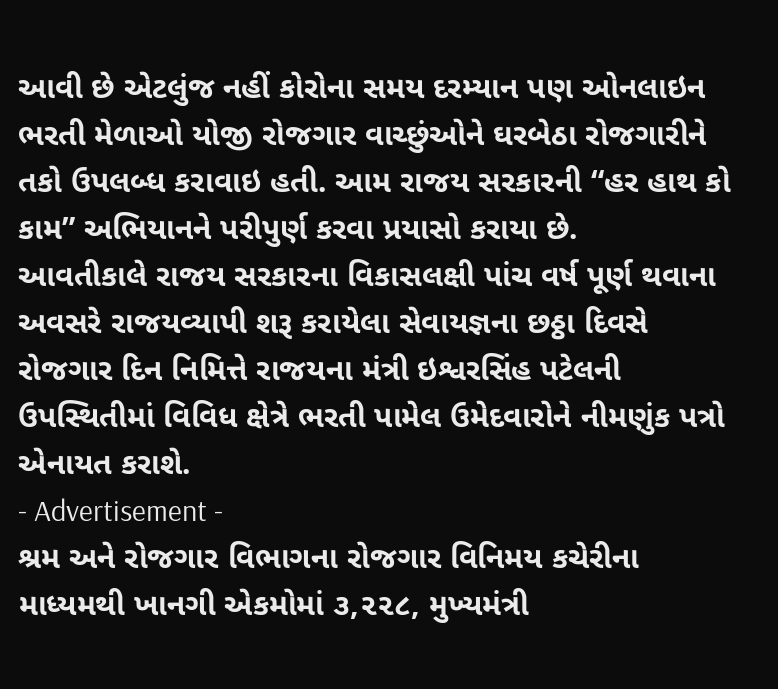આવી છે એટલુંજ નહીં કોરોના સમય દરમ્યાન પણ ઓનલાઇન ભરતી મેળાઓ યોજી રોજગાર વાચ્છુંઓને ઘરબેઠા રોજગારીને તકો ઉપલબ્ધ કરાવાઇ હતી. આમ રાજય સરકારની “હર હાથ કો કામ” અભિયાનને પરીપુર્ણ કરવા પ્રયાસો કરાયા છે.
આવતીકાલે રાજય સરકારના વિકાસલક્ષી પાંચ વર્ષ પૂર્ણ થવાના અવસરે રાજયવ્યાપી શરૂ કરાયેલા સેવાયજ્ઞના છઠ્ઠા દિવસે રોજગાર દિન નિમિત્તે રાજયના મંત્રી ઇશ્વરસિંહ પટેલની ઉપસ્થિતીમાં વિવિધ ક્ષેત્રે ભરતી પામેલ ઉમેદવારોને નીમણુંક પત્રો એનાયત કરાશે.
- Advertisement -
શ્રમ અને રોજગાર વિભાગના રોજગાર વિનિમય કચેરીના માધ્યમથી ખાનગી એકમોમાં ૩,૨૨૮, મુખ્યમંત્રી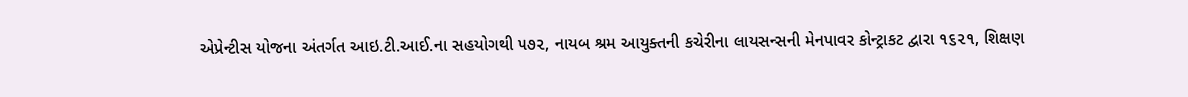એપ્રેન્ટીસ યોજના અંતર્ગત આઇ.ટી.આઈ.ના સહયોગથી ૫૭૨, નાયબ શ્રમ આયુક્તની કચેરીના લાયસન્સની મેનપાવર કોન્ટ્રાકટ દ્વારા ૧૬૨૧, શિક્ષણ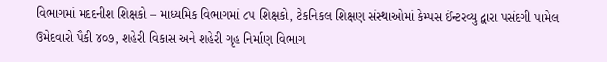વિભાગમાં મદદનીશ શિક્ષકો – માધ્યમિક વિભાગમાં ૮૫ શિક્ષકો, ટેકનિકલ શિક્ષણ સંસ્થાઓમાં કેમ્પસ ઈંન્ટરવ્યુ દ્વારા પસંદગી પામેલ ઉમેદવારો પૈકી ૪૦૭, શહેરી વિકાસ અને શહેરી ગૃહ નિર્માણ વિભાગ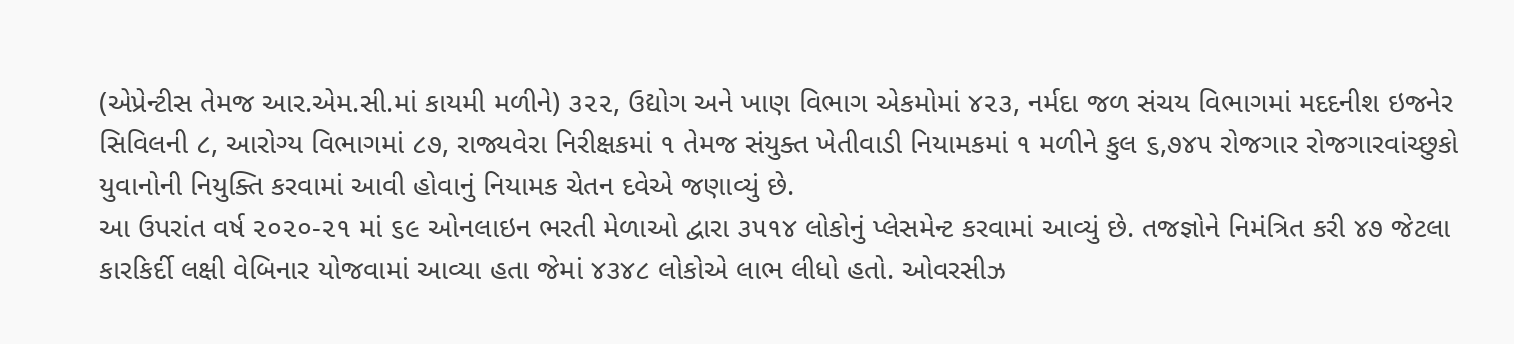(એપ્રેન્ટીસ તેમજ આર.એમ.સી.માં કાયમી મળીને) ૩૨૨, ઉદ્યોગ અને ખાણ વિભાગ એકમોમાં ૪૨૩, નર્મદા જળ સંચય વિભાગમાં મદદનીશ ઇજનેર સિવિલની ૮, આરોગ્ય વિભાગમાં ૮૭, રાજ્યવેરા નિરીક્ષકમાં ૧ તેમજ સંયુક્ત ખેતીવાડી નિયામકમાં ૧ મળીને કુલ ૬,૭૪૫ રોજગાર રોજગારવાંચ્છુકો યુવાનોની નિયુક્તિ કરવામાં આવી હોવાનું નિયામક ચેતન દવેએ જણાવ્યું છે.
આ ઉપરાંત વર્ષ ૨૦૨૦-૨૧ માં ૬૯ ઓનલાઇન ભરતી મેળાઓ દ્વારા ૩૫૧૪ લોકોનું પ્લેસમેન્ટ કરવામાં આવ્યું છે. તજજ્ઞોને નિમંત્રિત કરી ૪૭ જેટલા કારકિર્દી લક્ષી વેબિનાર યોજવામાં આવ્યા હતા જેમાં ૪૩૪૮ લોકોએ લાભ લીધો હતો. ઓવરસીઝ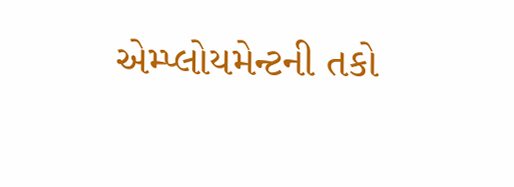એમ્પ્લોયમેન્ટની તકો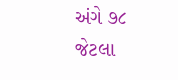અંગે ૭૮ જેટલા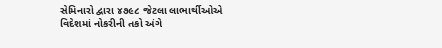સેમિનારો દ્વારા ૪૭૯૮ જેટલા લાભાર્થીઓએ વિદેશમાં નોકરીની તકો અંગે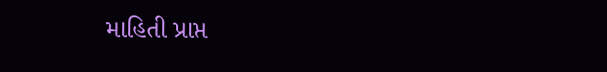માહિતી પ્રાપ્ત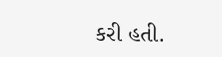કરી હતી.